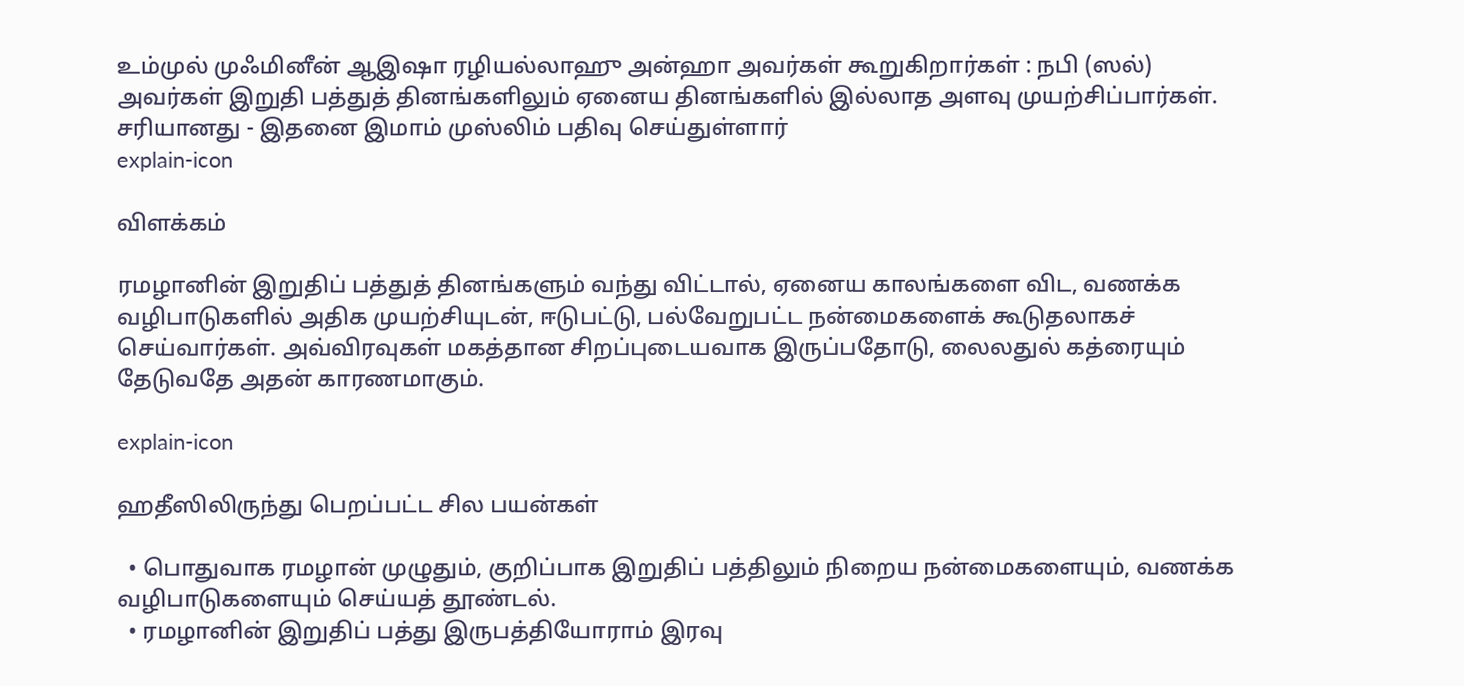உம்முல் முஃமினீன் ஆஇஷா ரழியல்லாஹு அன்ஹா அவர்கள் கூறுகிறார்கள் : நபி (ஸல்) அவர்கள் இறுதி பத்துத் தினங்களிலும் ஏனைய தினங்களில் இல்லாத அளவு முயற்சிப்பார்கள். சரியானது - இதனை இமாம் முஸ்லிம் பதிவு செய்துள்ளார்
explain-icon

விளக்கம்

ரமழானின் இறுதிப் பத்துத் தினங்களும் வந்து விட்டால், ஏனைய காலங்களை விட, வணக்க வழிபாடுகளில் அதிக முயற்சியுடன், ஈடுபட்டு, பல்வேறுபட்ட நன்மைகளைக் கூடுதலாகச் செய்வார்கள். அவ்விரவுகள் மகத்தான சிறப்புடையவாக இருப்பதோடு, லைலதுல் கத்ரையும் தேடுவதே அதன் காரணமாகும்.

explain-icon

ஹதீஸிலிருந்து பெறப்பட்ட சில பயன்கள்

  • பொதுவாக ரமழான் முழுதும், குறிப்பாக இறுதிப் பத்திலும் நிறைய நன்மைகளையும், வணக்க வழிபாடுகளையும் செய்யத் தூண்டல்.
  • ரமழானின் இறுதிப் பத்து இருபத்தியோராம் இரவு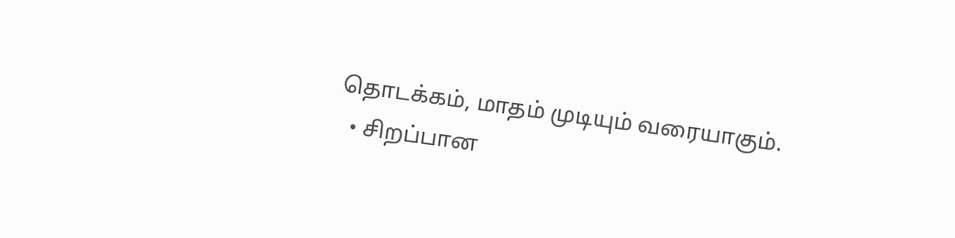தொடக்கம், மாதம் முடியும் வரையாகும்.
  • சிறப்பான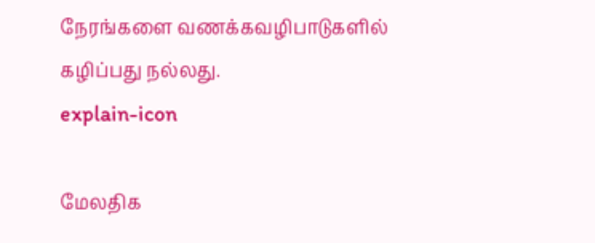நேரங்களை வணக்கவழிபாடுகளில் கழிப்பது நல்லது.
explain-icon

மேலதிக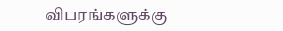விபரங்களுக்கு